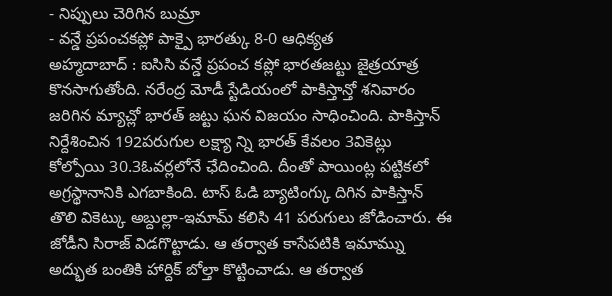- నిప్పులు చెరిగిన బుమ్రా
- వన్డే ప్రపంచకప్లో పాక్పై భారత్కు 8-0 ఆధిక్యత
అహ్మదాబాద్ : ఐసిసి వన్డే ప్రపంచ కప్లో భారతజట్టు జైత్రయాత్ర కొనసాగుతోంది. నరేంద్ర మోడీ స్టేడియంలో పాకిస్తాన్తో శనివారం జరిగిన మ్యాచ్లో భారత్ జట్టు ఘన విజయం సాధించింది. పాకిస్తాన్ నిర్దేశించిన 192పరుగుల లక్ష్యా న్ని భారత్ కేవలం 3వికెట్లు కోల్పోయి 30.3ఓవర్లలోనే ఛేదించింది. దీంతో పాయింట్ల పట్టికలో అగ్రస్థానానికి ఎగబాకింది. టాస్ ఓడి బ్యాటింగ్కు దిగిన పాకిస్తాన్ తొలి వికెట్కు అబ్దుల్లా-ఇమామ్ కలిసి 41 పరుగులు జోడించారు. ఈ జోడీని సిరాజ్ విడగొట్టాడు. ఆ తర్వాత కాసేపటికి ఇమామ్ను అద్భుత బంతికి హార్దిక్ బోల్తా కొట్టించాడు. ఆ తర్వాత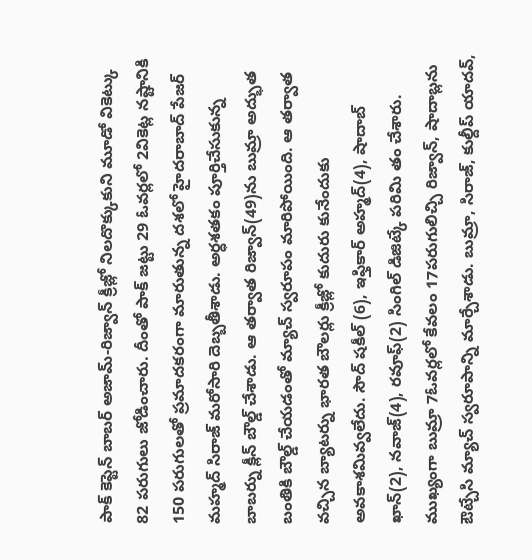పాక్ కెప్టెన్ బాబర్ అజామ్-రిజ్వాన్ క్రీజ్లో నిలదొక్కుకుని మూడో వికెట్కు 82 పరుగులు జోడించారు. దీంతో పాక్ జట్టు 29 ఓవర్లలో 2వికెట్ల నష్టానికి 150 పరుగులతో ప్రమాదకరంగా మారుతున్న దశలో హైదరాబాద్ పేజర్ మహ్మద్ సిరాజ్ మరోసారి దెబ్బతీశాడు. అర్ధశతకం పూర్తిచేసుకున్న బాబర్ను క్లీన్ బౌల్డ్ చేశాడు. ఆ తర్వాత రిజ్వాన్(49)ను బుమ్రా అద్భుత బంతికి బౌల్డ్ చేయడంతో మ్యాచ్ స్వరూపం మారిపోయింది. ఆ తర్వాత వచ్చిన బ్యాటర్ను భారత బౌలర్లు క్రీజ్లో కుదురు కునేందుకు అవకాశమివ్వలేదు. సౌద్ షకీల్ (6), ఇఫ్తికార్ అహ్మద్(4), షాదాబ్ ఖాన్(2), నవాజ్(4), రవూఫ్(2) సింగిల్ డిజిట్కే పరిమి తం చేశారు. ముఖ్యంగా బుమ్రా 7ఓవర్లలో కేవలం 17పరుగులిచ్చి రిజ్వాన్, షాదాబ్లను ఔట్చేసి మ్యాచ్ స్వరూపాన్ని మార్చేశాడు. బుమ్రా, సిరాజ్, కుల్దీప్ యాదవ్,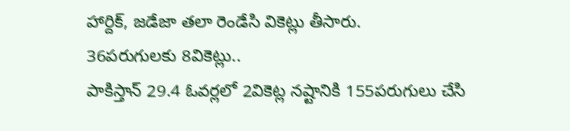హార్దిక్, జడేజా తలా రెండేసి వికెట్లు తీసారు.
36పరుగులకు 8వికెట్లు..
పాకిస్తాన్ 29.4 ఓవర్లలో 2వికెట్ల నష్టానికి 155పరుగులు చేసి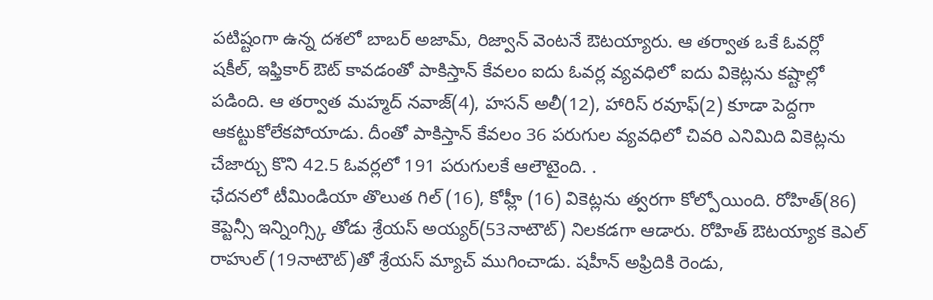పటిష్టంగా ఉన్న దశలో బాబర్ అజామ్, రిజ్వాన్ వెంటనే ఔటయ్యారు. ఆ తర్వాత ఒకే ఓవర్లో షకీల్, ఇఫ్తికార్ ఔట్ కావడంతో పాకిస్తాన్ కేవలం ఐదు ఓవర్ల వ్యవధిలో ఐదు వికెట్లను కష్టాల్లో పడింది. ఆ తర్వాత మహ్మద్ నవాజ్(4), హసన్ అలీ(12), హారిస్ రవూఫ్(2) కూడా పెద్దగా ఆకట్టుకోలేకపోయాడు. దీంతో పాకిస్తాన్ కేవలం 36 పరుగుల వ్యవధిలో చివరి ఎనిమిది వికెట్లను చేజార్చు కొని 42.5 ఓవర్లలో 191 పరుగులకే ఆలౌటైంది. .
ఛేదనలో టీమిండియా తొలుత గిల్ (16), కోహ్లీ (16) వికెట్లను త్వరగా కోల్పోయింది. రోహిత్(86) కెప్టెన్సీ ఇన్నింగ్స్కి తోడు శ్రేయస్ అయ్యర్(53నాటౌట్) నిలకడగా ఆడారు. రోహిత్ ఔటయ్యాక కెఎల్ రాహుల్ (19నాటౌట్)తో శ్రేయస్ మ్యాచ్ ముగించాడు. షహీన్ అఫ్రిదికి రెండు,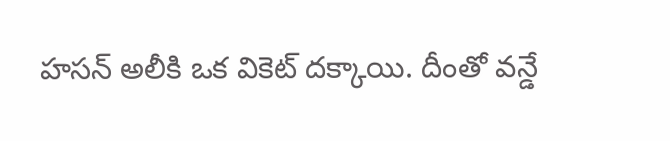హసన్ అలీకి ఒక వికెట్ దక్కాయి. దీంతో వన్డే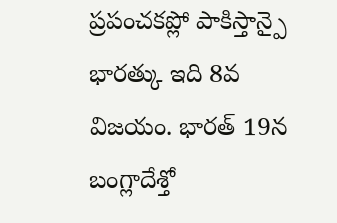ప్రపంచకప్లో పాకిస్తాన్పై భారత్కు ఇది 8వ విజయం. భారత్ 19న బంగ్లాదేశ్తో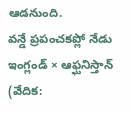ఆడనుంది.
వన్డే ప్రపంచకప్లో నేడు
ఇంగ్లండ్ × ఆఫ్ఘనిస్తాన్ (వేదిక: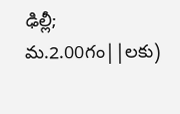ఢిల్లీ; మ.2.00గం||లకు)